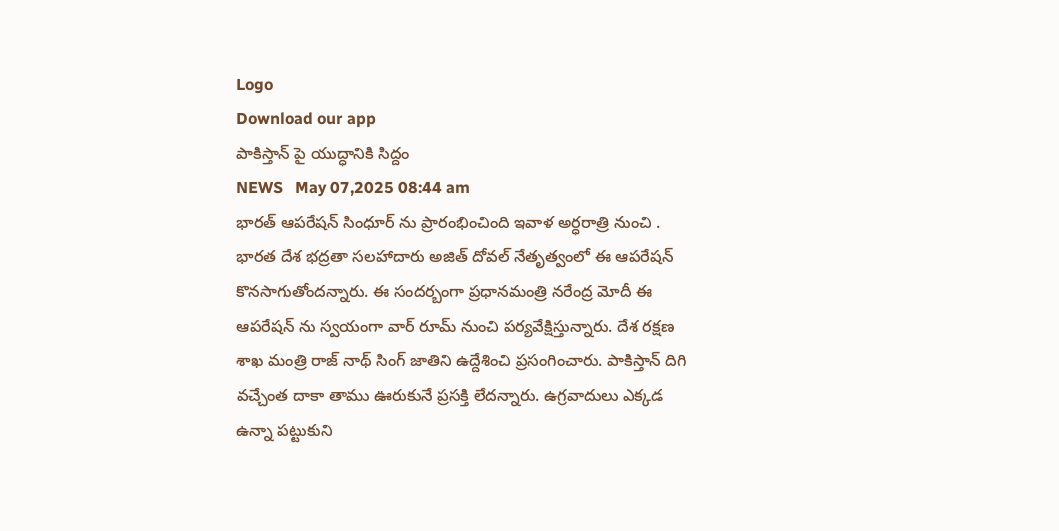Logo
Download our app
పాకిస్తాన్ పై యుద్ధానికి సిద్దం
NEWS   May 07,2025 08:44 am
భార‌త్ ఆప‌రేష‌న్ సింధూర్ ను ప్రారంభించింది ఇవాళ అర్ధ‌రాత్రి నుంచి . భార‌త దేశ భ‌ద్ర‌తా స‌ల‌హాదారు అజిత్ దోవ‌ల్ నేతృత్వంలో ఈ ఆప‌రేష‌న్ కొనసాగుతోంద‌న్నారు. ఈ సంద‌ర్బంగా ప్ర‌ధాన‌మంత్రి న‌రేంద్ర మోదీ ఈ ఆప‌రేష‌న్ ను స్వ‌యంగా వార్ రూమ్ నుంచి ప‌ర్య‌వేక్షిస్తున్నారు. దేశ రక్ష‌ణ శాఖ మంత్రి రాజ్ నాథ్ సింగ్ జాతిని ఉద్దేశించి ప్ర‌సంగించారు. పాకిస్తాన్ దిగి వ‌చ్చేంత దాకా తాము ఊరుకునే ప్ర‌స‌క్తి లేద‌న్నారు. ఉగ్ర‌వాదులు ఎక్క‌డ ఉన్నా ప‌ట్టుకుని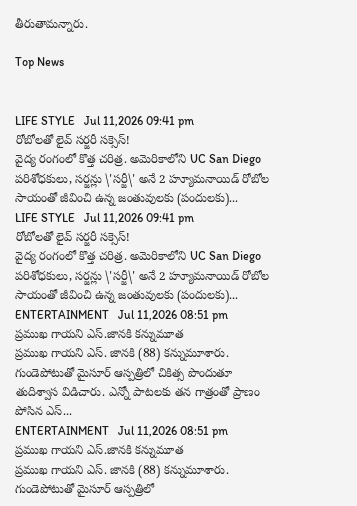తీరుతామ‌న్నారు.

Top News


LIFE STYLE   Jul 11,2026 09:41 pm
రోబోల‌తో లైవ్ స‌ర్జ‌రీ స‌క్సెస్!
వైద్య రంగంలో కొత్త చరిత్ర. అమెరికాలోని UC San Diego పరిశోధకులు, సర్జన్లు \'సర్జీ\' అనే 2 హ్యూమనాయిడ్ రోబోల సాయంతో జీవించి ఉన్న జంతువులకు (పందులకు)...
LIFE STYLE   Jul 11,2026 09:41 pm
రోబోల‌తో లైవ్ స‌ర్జ‌రీ స‌క్సెస్!
వైద్య రంగంలో కొత్త చరిత్ర. అమెరికాలోని UC San Diego పరిశోధకులు, సర్జన్లు \'సర్జీ\' అనే 2 హ్యూమనాయిడ్ రోబోల సాయంతో జీవించి ఉన్న జంతువులకు (పందులకు)...
ENTERTAINMENT   Jul 11,2026 08:51 pm
ప్ర‌ముఖ గాయ‌ని ఎస్.జానకి కన్నుమూత
ప్రముఖ గాయని ఎస్. జానకి (88) కన్నుమూశారు. గుండెపోటుతో మైసూర్‌ ఆస్పత్రిలో చికిత్స పొందుతూ తుదిశ్వాస విడిచారు. ఎన్నో పాటలకు త‌న గాత్రంతో ప్రాణం పోసిన ఎస్...
ENTERTAINMENT   Jul 11,2026 08:51 pm
ప్ర‌ముఖ గాయ‌ని ఎస్.జానకి కన్నుమూత
ప్రముఖ గాయని ఎస్. జానకి (88) కన్నుమూశారు. గుండెపోటుతో మైసూర్‌ ఆస్పత్రిలో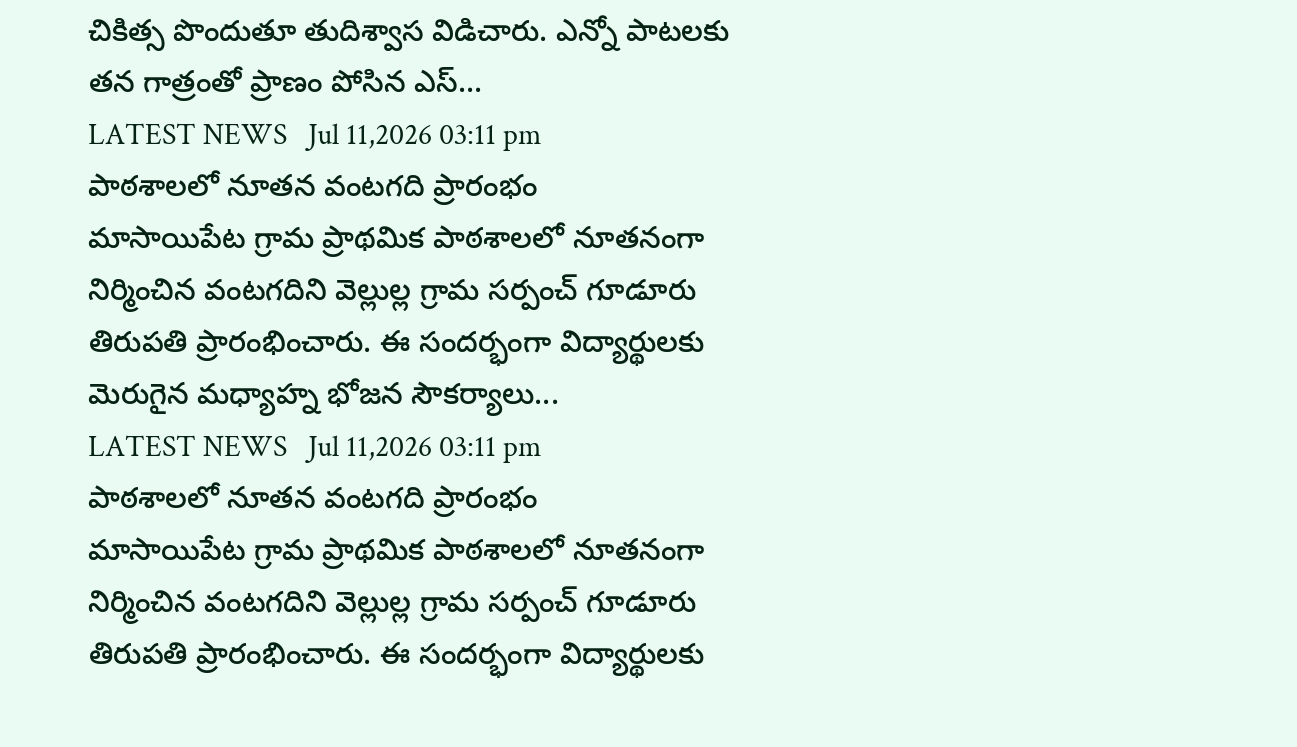చికిత్స పొందుతూ తుదిశ్వాస విడిచారు. ఎన్నో పాటలకు త‌న గాత్రంతో ప్రాణం పోసిన ఎస్...
LATEST NEWS   Jul 11,2026 03:11 pm
పాఠశాలలో నూతన వంటగది ప్రారంభం
మాసాయిపేట గ్రామ ప్రాథమిక పాఠశాలలో నూతనంగా నిర్మించిన వంటగదిని వెల్లుల్ల గ్రామ సర్పంచ్ గూడూరు తిరుపతి ప్రారంభించారు. ఈ సందర్భంగా విద్యార్థులకు మెరుగైన మధ్యాహ్న భోజన సౌకర్యాలు...
LATEST NEWS   Jul 11,2026 03:11 pm
పాఠశాలలో నూతన వంటగది ప్రారంభం
మాసాయిపేట గ్రామ ప్రాథమిక పాఠశాలలో నూతనంగా నిర్మించిన వంటగదిని వెల్లుల్ల గ్రామ సర్పంచ్ గూడూరు తిరుపతి ప్రారంభించారు. ఈ సందర్భంగా విద్యార్థులకు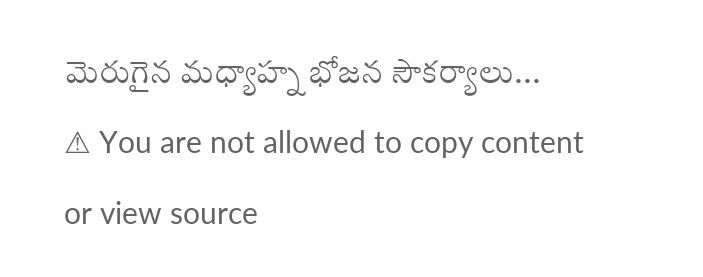మెరుగైన మధ్యాహ్న భోజన సౌకర్యాలు...
⚠ You are not allowed to copy content or view source